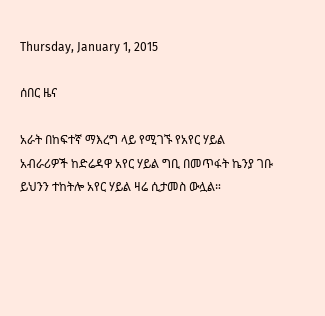Thursday, January 1, 2015

ሰበር ዜና

አራት በከፍተኛ ማእረግ ላይ የሚገኙ የአየር ሃይል
አብራሪዎች ከድሬዳዋ አየር ሃይል ግቢ በመጥፋት ኬንያ ገቡ
ይህንን ተከትሎ አየር ሃይል ዛሬ ሲታመስ ውሏል።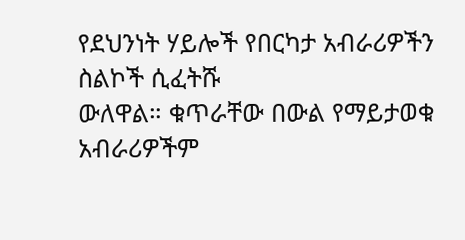የደህንነት ሃይሎች የበርካታ አብራሪዎችን ስልኮች ሲፈትሹ
ውለዋል። ቁጥራቸው በውል የማይታወቁ አብራሪዎችም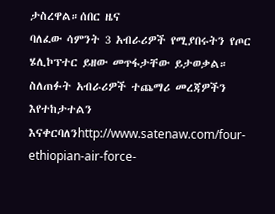ታስረዋል።ሰበር ዜና
ባለፈው ሳምንት 3 አብራሪዎች የሚያበሩትን የጦር
ሄሊኮፕተር ይዘው መጥፋታቸው ይታወቃል።
ስለጠፉት አብራሪዎች ተጨማሪ መረጃዎችን እየተከታተልን
እናቀርባለንhttp://www.satenaw.com/four-ethiopian-air-force-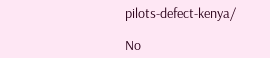pilots-defect-kenya/

No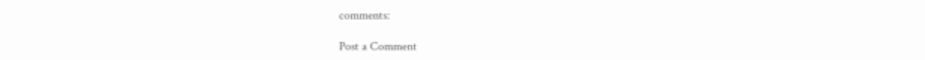comments:

Post a Comment